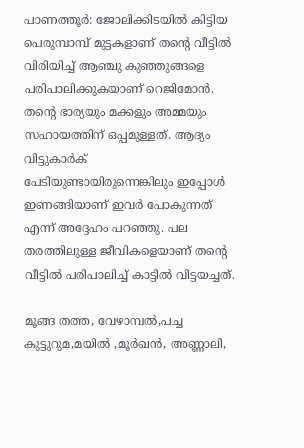പാണത്തൂർ: ജോലിക്കിടയിൽ കിട്ടിയ പെരുമ്പാമ്പ് മുട്ടകളാണ് തന്റെ വീട്ടിൽ വിരിയിച്ച് ആഞ്ചു കുഞ്ഞുങ്ങളെ പരിപാലിക്കുകയാണ് റെജിമോൻ. തന്റെ ഭാര്യയും മക്കളും അമ്മയും സഹായത്തിന് ഒപ്പമുള്ളത്. ആദ്യം വിട്ടുകാർക് പേടിയുണ്ടായിരുന്നെങ്കിലും ഇപ്പോൾ ഇണങ്ങിയാണ് ഇവർ പോകുന്നത് എന്ന് അദ്ദേഹം പറഞ്ഞു. പല തരത്തിലുള്ള ജീവികളെയാണ് തന്റെ വീട്ടിൽ പരിപാലിച്ച് കാട്ടിൽ വിട്ടയച്ചത്.

മൂങ്ങ തത്ത, വേഴാമ്പൽ,പച്ച കുട്ടുറുമ,മയിൽ ,മൂർഖൻ, അണ്ണാലി,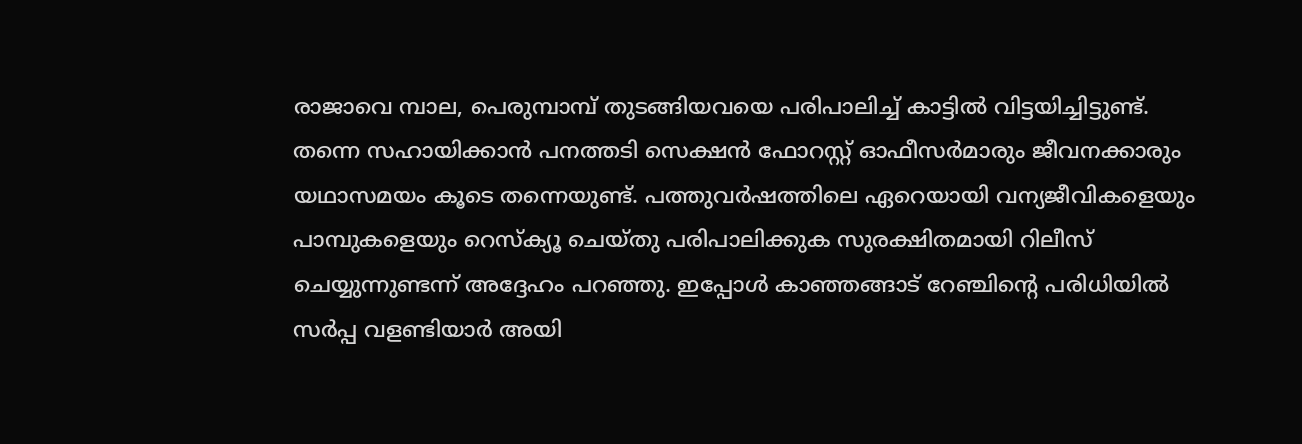രാജാവെ മ്പാല, പെരുമ്പാമ്പ് തുടങ്ങിയവയെ പരിപാലിച്ച് കാട്ടിൽ വിട്ടയിച്ചിട്ടുണ്ട്. തന്നെ സഹായിക്കാൻ പനത്തടി സെക്ഷൻ ഫോറസ്റ്റ് ഓഫീസർമാരും ജീവനക്കാരും യഥാസമയം കൂടെ തന്നെയുണ്ട്. പത്തുവർഷത്തിലെ ഏറെയായി വന്യജീവികളെയും പാമ്പുകളെയും റെസ്ക്യൂ ചെയ്തു പരിപാലിക്കുക സുരക്ഷിതമായി റിലീസ് ചെയ്യുന്നുണ്ടന്ന് അദ്ദേഹം പറഞ്ഞു. ഇപ്പോൾ കാഞ്ഞങ്ങാട് റേഞ്ചിന്റെ പരിധിയിൽ സർപ്പ വളണ്ടിയാർ അയി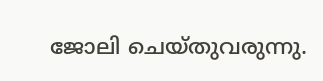ജോലി ചെയ്തുവരുന്നു.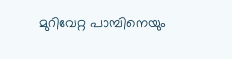മുറിവേറ്റ പാമ്പിനെയും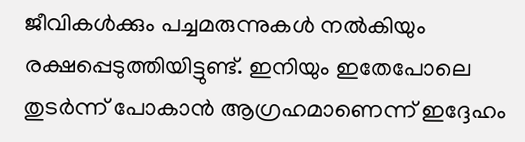ജീവികൾക്കും പച്ചമരുന്നുകൾ നൽകിയും രക്ഷപ്പെടുത്തിയിട്ടുണ്ട്. ഇനിയും ഇതേപോലെ തുടർന്ന് പോകാൻ ആഗ്രഹമാണെന്ന് ഇദ്ദേഹം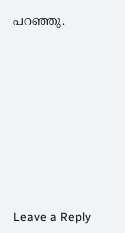പറഞ്ഞു.













Leave a Reply